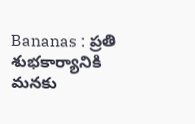Bananas : ప్రతి శుభకార్యానికి మనకు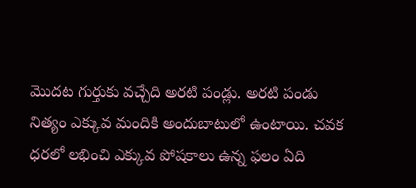మొదట గుర్తుకు వచ్చేది అరటి పండ్లు. అరటి పండు నిత్యం ఎక్కువ మందికి అందుబాటులో ఉంటాయి. చవక ధరలో లభించి ఎక్కువ పోషకాలు ఉన్న ఫలం ఏది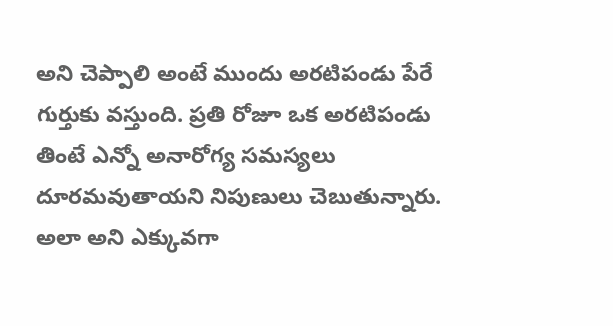అని చెప్పాలి అంటే ముందు అరటిపండు పేరే గుర్తుకు వస్తుంది. ప్రతి రోజూ ఒక అరటిపండు తింటే ఎన్నో అనారోగ్య సమస్యలు దూరమవుతాయని నిపుణులు చెబుతున్నారు. అలా అని ఎక్కువగా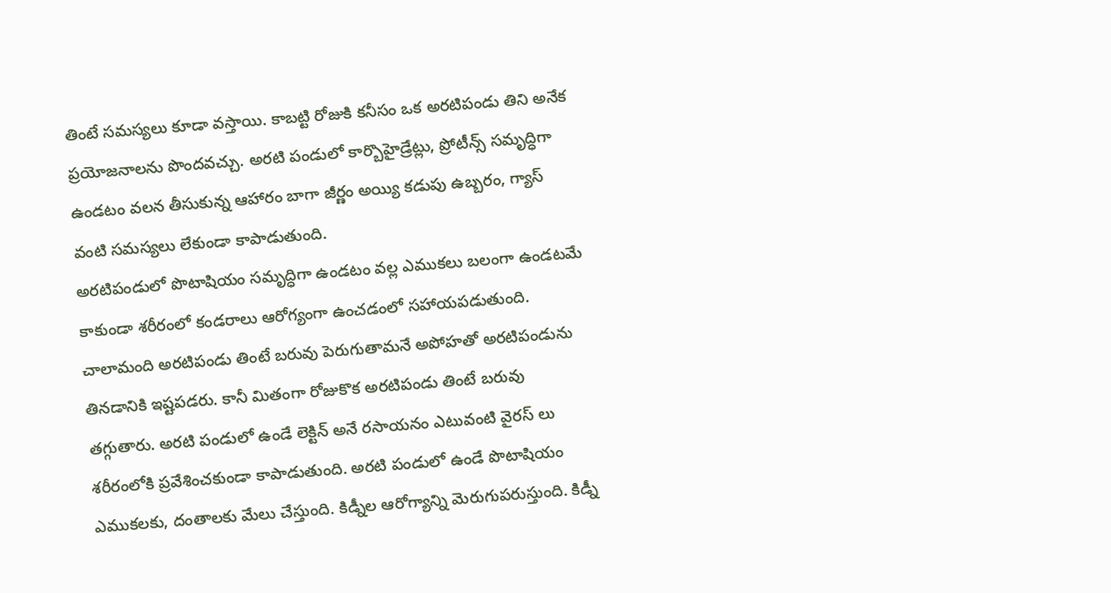తింటే సమస్యలు కూడా వస్తాయి. కాబట్టి రోజుకి కనీసం ఒక అరటిపండు తిని అనేక ప్రయోజనాలను పొందవచ్చు. అరటి పండులో కార్బొహైడ్రేట్లు, ప్రోటీన్స్ సమృద్ధిగా ఉండటం వలన తీసుకున్న ఆహారం బాగా జీర్ణం అయ్యి కడుపు ఉబ్బరం, గ్యాస్ వంటి సమస్యలు లేకుండా కాపాడుతుంది.
అరటిపండులో పొటాషియం సమృద్ధిగా ఉండటం వల్ల ఎముకలు బలంగా ఉండటమే కాకుండా శరీరంలో కండరాలు ఆరోగ్యంగా ఉంచడంలో సహాయపడుతుంది. చాలామంది అరటిపండు తింటే బరువు పెరుగుతామనే అపోహతో అరటిపండును తినడానికి ఇష్టపడరు. కానీ మితంగా రోజుకొక అరటిపండు తింటే బరువు తగ్గుతారు. అరటి పండులో ఉండే లెక్టిన్ అనే రసాయనం ఎటువంటి వైరస్ లు శరీరంలోకి ప్రవేశించకుండా కాపాడుతుంది. అరటి పండులో ఉండే పొటాషియం ఎముకలకు, దంతాలకు మేలు చేస్తుంది. కిడ్నీల ఆరోగ్యాన్ని మెరుగుపరుస్తుంది. కిడ్నీ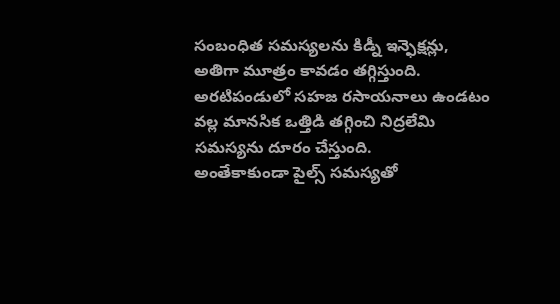సంబంధిత సమస్యలను కిడ్నీ ఇన్ఫెక్షన్లు, అతిగా మూత్రం కావడం తగ్గిస్తుంది. అరటిపండులో సహజ రసాయనాలు ఉండటం వల్ల మానసిక ఒత్తిడి తగ్గించి నిద్రలేమి సమస్యను దూరం చేస్తుంది.
అంతేకాకుండా పైల్స్ సమస్యతో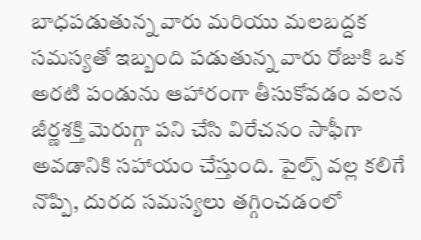బాధపడుతున్న వారు మరియు మలబద్దక సమస్యతో ఇబ్బంది పడుతున్న వారు రోజుకి ఒక అరటి పండును ఆహారంగా తీసుకోవడం వలన జీర్ణశక్తి మెరుగ్గా పని చేసి విరేచనం సాఫీగా అవడానికి సహాయం చేస్తుంది. పైల్స్ వల్ల కలిగే నొప్పి, దురద సమస్యలు తగ్గించడంలో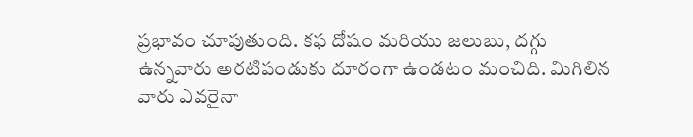ప్రభావం చూపుతుంది. కఫ దోషం మరియు జలుబు, దగ్గు ఉన్నవారు అరటిపండుకు దూరంగా ఉండటం మంచిది. మిగిలిన వారు ఎవరైనా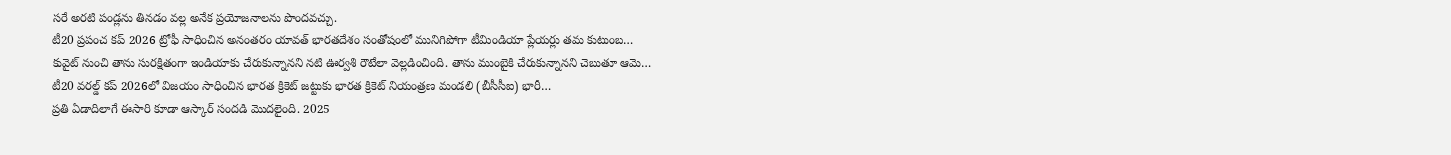సరే అరటి పండ్లను తినడం వల్ల అనేక ప్రయోజనాలను పొందవచ్చు.
టీ20 ప్రపంచ కప్ 2026 ట్రోఫీ సాధించిన అనంతరం యావత్ భారతదేశం సంతోషంలో మునిగిపోగా టీమిండియా ప్లేయర్లు తమ కుటుంబ…
కువైట్ నుంచి తాను సురక్షితంగా ఇండియాకు చేరుకున్నానని నటి ఊర్వశి రౌటేలా వెల్లడించింది. తాను ముంబైకి చేరుకున్నానని చెబుతూ ఆమె…
టీ20 వరల్డ్ కప్ 2026లో విజయం సాధించిన భారత క్రికెట్ జట్టుకు భారత క్రికెట్ నియంత్రణ మండలి (బీసీసీఐ) భారీ…
ప్రతి ఏడాదిలాగే ఈసారి కూడా ఆస్కార్ సందడి మొదలైంది. 2025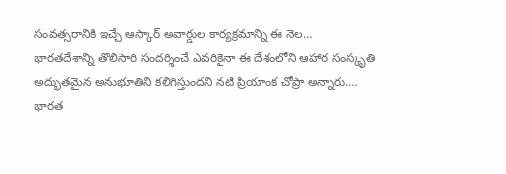సంవత్సరానికి ఇచ్చే ఆస్కార్ అవార్డుల కార్యక్రమాన్ని ఈ నెల…
భారతదేశాన్ని తొలిసారి సందర్శించే ఎవరికైనా ఈ దేశంలోని ఆహార సంస్కృతి అద్భుతమైన అనుభూతిని కలిగిస్తుందని నటి ప్రియాంక చోప్రా అన్నారు.…
భారత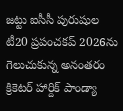జట్టు ఐసీసీ పురుషుల టీ20 ప్రపంచకప్ 2026ను గెలుచుకున్న అనంతరం క్రికెటర్ హార్దిక్ పాండ్యా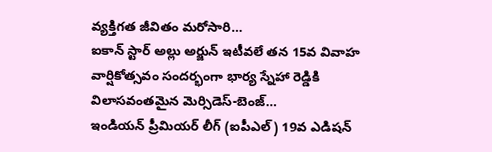వ్యక్తిగత జీవితం మరోసారి…
ఐకాన్ స్టార్ అల్లు అర్జున్ ఇటీవలే తన 15వ వివాహ వార్షికోత్సవం సందర్భంగా భార్య స్నేహా రెడ్డికి విలాసవంతమైన మెర్సిడెస్-బెంజ్…
ఇండియన్ ప్రీమియర్ లీగ్ (ఐపీఎల్) 19వ ఎడిషన్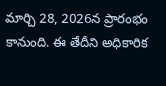మార్చి 28, 2026న ప్రారంభం కానుంది. ఈ తేదీని అధికారిక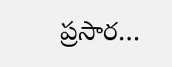ప్రసార…